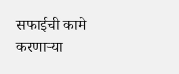सफाईची कामे करणाऱ्या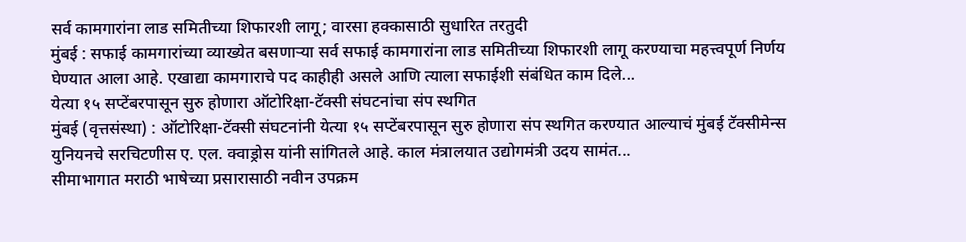सर्व कामगारांना लाड समितीच्या शिफारशी लागू; वारसा हक्कासाठी सुधारित तरतुदी
मुंबई : सफाई कामगारांच्या व्याख्येत बसणाऱ्या सर्व सफाई कामगारांना लाड समितीच्या शिफारशी लागू करण्याचा महत्त्वपूर्ण निर्णय घेण्यात आला आहे. एखाद्या कामगाराचे पद काहीही असले आणि त्याला सफाईशी संबंधित काम दिले...
येत्या १५ सप्टेंबरपासून सुरु होणारा ऑटोरिक्षा-टॅक्सी संघटनांचा संप स्थगित
मुंबई (वृत्तसंस्था) : ऑटोरिक्षा-टॅक्सी संघटनांनी येत्या १५ सप्टेंबरपासून सुरु होणारा संप स्थगित करण्यात आल्याचं मुंबई टॅक्सीमेन्स युनियनचे सरचिटणीस ए. एल. क्वाड्रोस यांनी सांगितले आहे. काल मंत्रालयात उद्योगमंत्री उदय सामंत...
सीमाभागात मराठी भाषेच्या प्रसारासाठी नवीन उपक्रम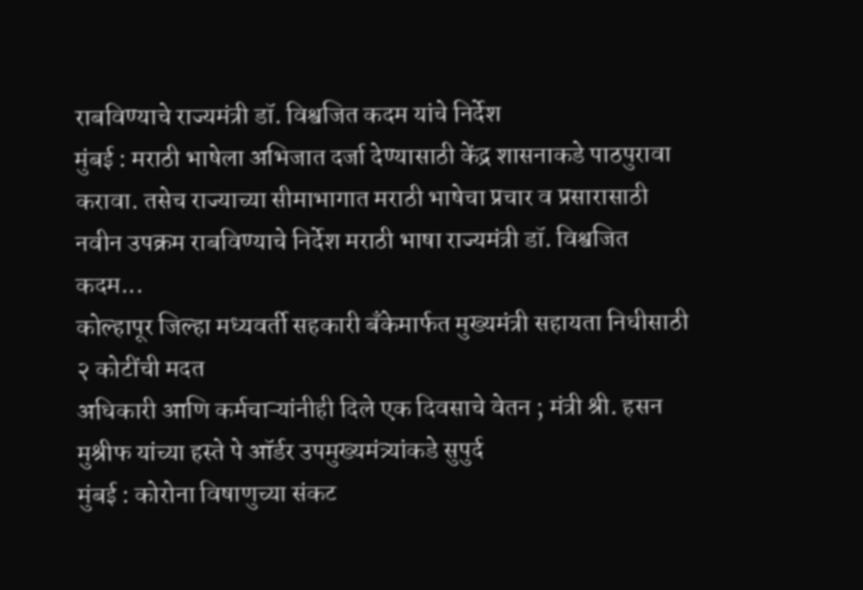राबविण्याचे राज्यमंत्री डॉ. विश्वजित कदम यांचे निर्देश
मुंबई : मराठी भाषेला अभिजात दर्जा देण्यासाठी केंद्र शासनाकडे पाठपुरावा करावा. तसेच राज्याच्या सीमाभागात मराठी भाषेचा प्रचार व प्रसारासाठी नवीन उपक्रम राबविण्याचे निर्देश मराठी भाषा राज्यमंत्री डॉ. विश्वजित कदम...
कोल्हापूर जिल्हा मध्यवर्ती सहकारी बँकेमार्फत मुख्यमंत्री सहायता निधीसाठी २ कोटींची मदत
अधिकारी आणि कर्मचाऱ्यांनीही दिले एक दिवसाचे वेतन ; मंत्री श्री. हसन मुश्रीफ यांच्या हस्ते पे ऑर्डर उपमुख्यमंत्र्यांकडे सुपुर्द
मुंबई : कोरोना विषाणुच्या संकट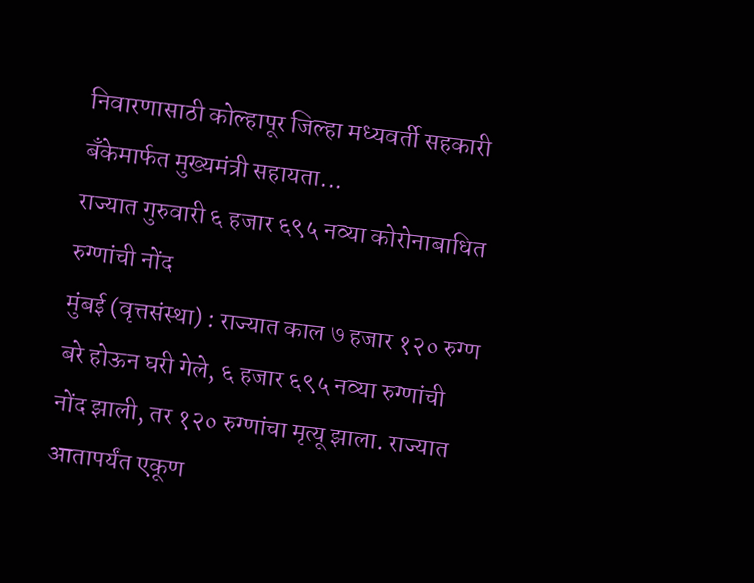निवारणासाठी कोल्हापूर जिल्हा मध्यवर्ती सहकारी बँकेमार्फत मुख्यमंत्री सहायता...
राज्यात गुरुवारी ६ हजार ६९५ नव्या कोरोनाबाधित रुग्णांची नोंद
मुंबई (वृत्तसंस्था) : राज्यात काल ७ हजार १२० रुग्ण बरे होऊन घरी गेले, ६ हजार ६९५ नव्या रुग्णांची नोंद झाली, तर १२० रुग्णांचा मृत्यू झाला. राज्यात आतापर्यंत एकूण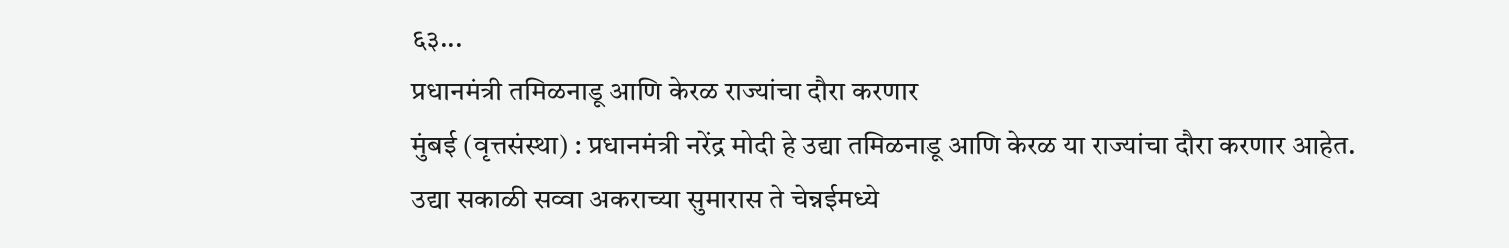६३...
प्रधानमंत्री तमिळनाडू आणि केरळ राज्यांचा दौरा करणार
मुंबई (वृत्तसंस्था) : प्रधानमंत्री नरेंद्र मोदी हे उद्या तमिळनाडू आणि केरळ या राज्यांचा दौरा करणार आहेत.
उद्या सकाळी सव्वा अकराच्या सुमारास ते चेन्नईमध्ये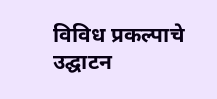विविध प्रकल्पाचे उद्घाटन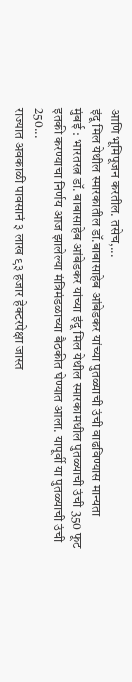आणि भूमिपूजन करतील. तसेच,...
इंदू मिल येथील स्मारकातील डॉ.बाबासाहेब आंबेडकर यांच्या पुतळ्याची उंची वाढविण्यास मान्यता
मुंबई : भारतरत्न डॉ. बाबासाहेब आंबेडकर यांच्या इंदू मिल येथील स्मारकामधील पुतळ्याची उंची 350 फूट इतकी करण्याचा निर्णय आज झालेल्या मंत्रिमंडळाच्या बैठकीत घेण्यात आला. यापूर्वी या पुतळ्याची उंची 250...
राज्यात अवकाळी पावसानं ३ लाख ९३ हजार हेक्टरपेक्षा जास्त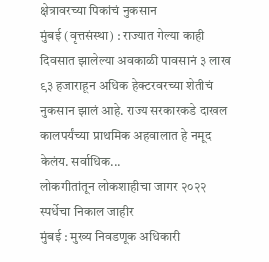क्षेत्रावरच्या पिकांचं नुकसान
मुंबई (वृत्तसंस्था) : राज्यात गेल्या काही दिवसात झालेल्या अवकाळी पावसानं ३ लाख ९३ हजाराहून अधिक हेक्टरवरच्या शेतीचं नुकसान झालं आहे. राज्य सरकारकडे दाखल कालपर्यंच्या प्राथमिक अहवालात हे नमूद केलंय. सर्वाधिक...
लोकगीतांतून लोकशाहीचा जागर २०२२ स्पर्धेचा निकाल जाहीर
मुंबई : मुख्य निवडणूक अधिकारी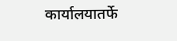कार्यालयातर्फे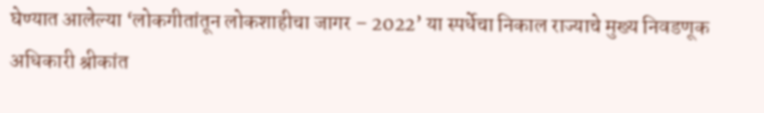घेण्यात आलेल्या ‘लोकगीतांतून लोकशाहीचा जागर – 2022’ या स्पर्धेचा निकाल राज्याचे मुख्य निवडणूक अधिकारी श्रीकांत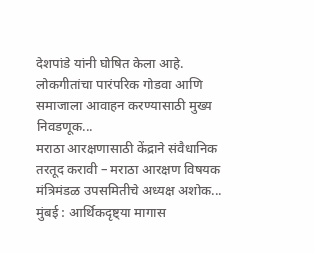देशपांडे यांनी घोषित केला आहे.
लोकगीतांचा पारंपरिक गोडवा आणि समाजाला आवाहन करण्यासाठी मुख्य निवडणूक...
मराठा आरक्षणासाठी केंद्राने संवैधानिक तरतूद करावी – मराठा आरक्षण विषयक मंत्रिमंडळ उपसमितीचे अध्यक्ष अशोक...
मुंबई : आर्थिकदृष्ट्या मागास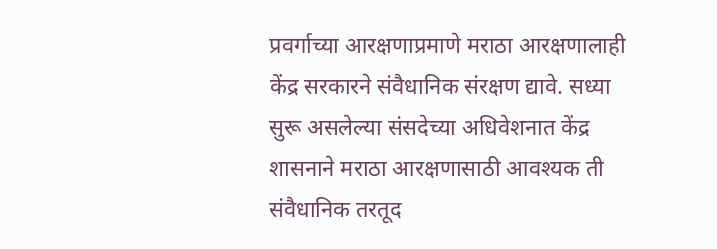प्रवर्गाच्या आरक्षणाप्रमाणे मराठा आरक्षणालाही केंद्र सरकारने संवैधानिक संरक्षण द्यावे. सध्या सुरू असलेल्या संसदेच्या अधिवेशनात केंद्र शासनाने मराठा आरक्षणासाठी आवश्यक ती संवैधानिक तरतूद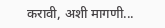करावी, अशी मागणी...